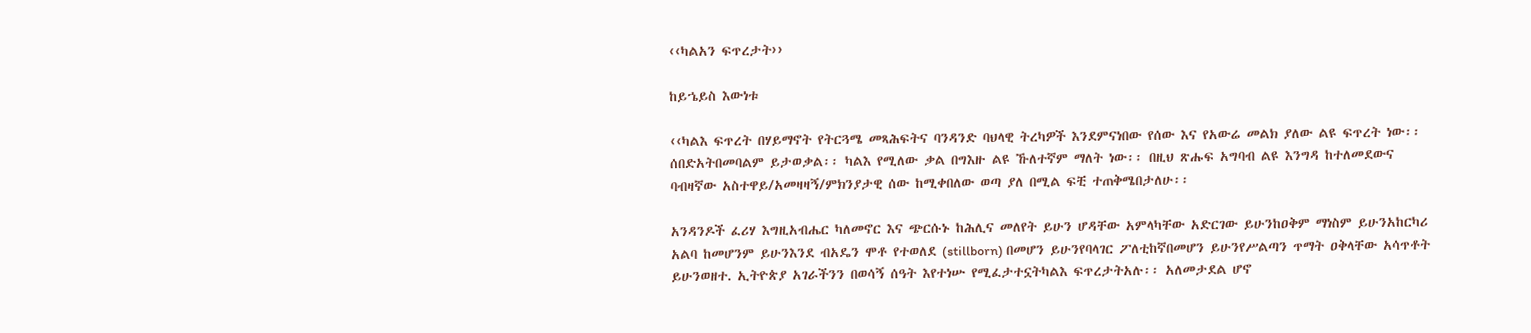‹‹ካልአን ፍጥረታት››

ከይኄይስ እውነቱ

‹‹ካልእ ፍጥረት በሃይማኖት የትርጓሜ መጻሕፍትና ባንዳንድ ባህላዊ ትረካዎች እንደምናነበው የሰው እና የአውሬ መልክ ያለው ልዩ ፍጥረት ነው፡፡ ሰበድአትበመባልም ይታወቃል፡፡ ካልእ የሚለው ቃል በግእዙ ልዩ ኹለተኛም ማለት ነው፡፡ በዚህ ጽሑፍ አግባብ ልዩ እንግዳ ከተለመደውና ባብዛኛው አስተዋይ/አመዛዛኝ/ምክንያታዊ ሰው ከሚቀበለው ወጣ ያለ በሚል ፍቺ ተጠቅሜበታለሁ፡፡

አንዳንዶች ፈሪሃ እግዚአብሔር ካለመኖር እና ጭርሱኑ ከሕሊና መለየት ይሁን ሆዳቸው አምላካቸው አድርገው ይሁንከዐቅም ማነስም ይሁንአከርካሪ አልባ ከመሆንም ይሁንእንደ ብአዴን ሞቶ የተወለደ (stillborn) በመሆን ይሁንየባላገር ፖለቲከኛበመሆን ይሁንየሥልጣን ጥማት ዐቅላቸው አሳጥቶት ይሁንወዘተ. ኢትዮጵያ አገራችንን በወሳኝ ሰዓት እየተነሡ የሚፈታተኗትካልእ ፍጥረታትአሉ፡፡ አለመታደል ሆኖ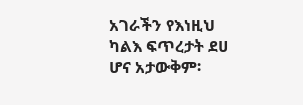አገራችን የእነዚህ ካልእ ፍጥረታት ደሀ ሆና አታውቅም፡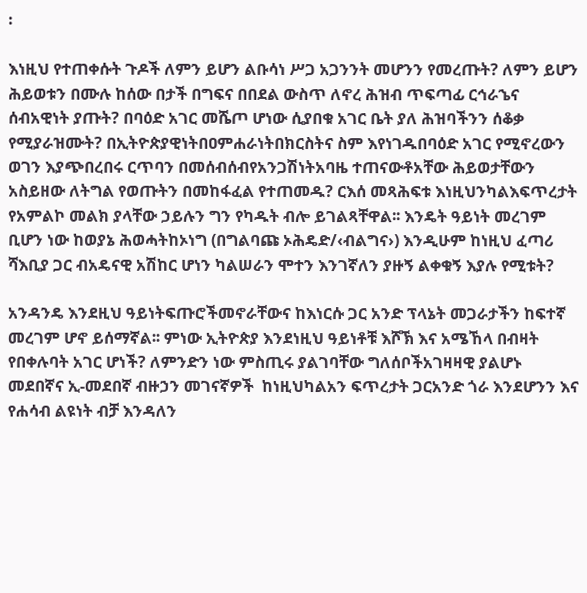፡

እነዚህ የተጠቀሱት ጉዶች ለምን ይሆን ልቡሳነ ሥጋ አጋንንት መሆንን የመረጡት? ለምን ይሆን ሕይወቱን በሙሉ ከሰው በታች በግፍና በበደል ውስጥ ለኖረ ሕዝብ ጥፍጣፊ ርኅራኄና ሰብአዊነት ያጡት? በባዕድ አገር መሼጦ ሆነው ሲያበቁ አገር ቤት ያለ ሕዝባችንን ሰቆቃ የሚያራዝሙት? በኢትዮጵያዊነትበዐምሐራነትበክርስትና ስም እየነገዱበባዕድ አገር የሚኖረውን ወገን እያጭበረበሩ ርጥባን በመሰብሰብየአንጋሽነትአባዜ ተጠናውቶአቸው ሕይወታቸውን አስይዘው ለትግል የወጡትን በመከፋፈል የተጠመዱ? ርእሰ መጻሕፍቱ እነዚህንካልእፍጥረታት የአምልኮ መልክ ያላቸው ኃይሉን ግን የካዱት ብሎ ይገልጻቸዋል፡፡ እንዴት ዓይነት መረገም ቢሆን ነው ከወያኔ ሕወሓትከኦነግ (በግልባጩ ኦሕዴድ/‹ብልግና›) እንዲሁም ከነዚህ ፈጣሪ ሻእቢያ ጋር ብአዴናዊ አሽከር ሆነን ካልሠራን ሞተን እንገኛለን ያዙኝ ልቀቁኝ እያሉ የሚቱት?

አንዳንዴ እንደዚህ ዓይነትፍጡሮችመኖራቸውና ከእነርሱ ጋር አንድ ፕላኔት መጋራታችን ከፍተኛ መረገም ሆኖ ይሰማኛል፡፡ ምነው ኢትዮጵያ እንደነዚህ ዓይነቶቹ እሾኽ እና አሜኸላ በብዛት የበቀሉባት አገር ሆነች? ለምንድን ነው ምስጢሩ ያልገባቸው ግለሰቦችአገዛዛዊ ያልሆኑ መደበኛና ኢ-መደበኛ ብዙኃን መገናኛዎች  ከነዚህካልአን ፍጥረታት ጋርአንድ ጎራ እንደሆንን እና የሐሳብ ልዩነት ብቻ እንዳለን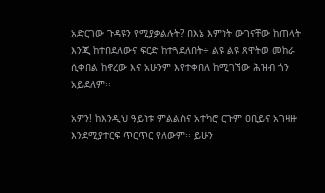አድርገው ጉዳዩን የሚያቃልሉት? በእኔ እምነት ውገናቸው ከጠላት እንጂ ከተበደለውና ፍርድ ከተጓደለበት÷ ልዩ ልዩ ጸዋትወ መከራ ሲቀበል ከኖረው እና አሁንም እየተቀበለ ከሚገኘው ሕዝብ ጎን አይደለም፡፡

አዎን! ከእንዲህ ዓይነቱ ምልልስና አተካሮ ርጉም ዐቢይና አገዛዙ እንደሚያተርፍ ጥርጥር የለውም፡፡ ይሁን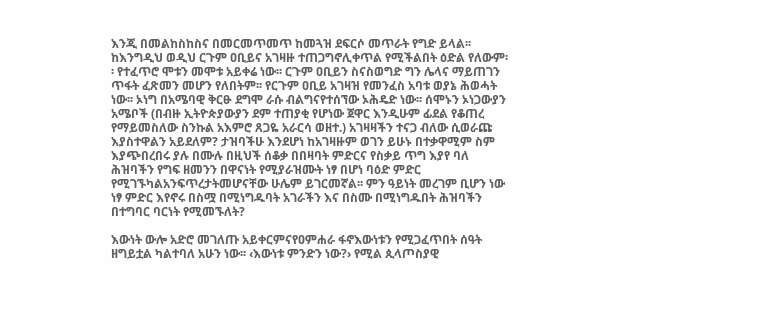እንጂ በመልከስከስና በመርመጥመጥ ከመጓዝ ደፍርሶ መጥራት የግድ ይላል፡፡ ከእንግዲህ ወዲህ ርጉም ዐቢይና አገዛዙ ተጠጋግኖሊቀጥል የሚችልበት ዕድል የለውም፡፡ የተፈጥሮ ሞቱን መሞቱ አይቀሬ ነው፡፡ ርጉም ዐቢይን ስናስወግድ ግን ሌላና ማይጠገን ጥፋት ፈጽመን መሆን የለበትም፡፡ የርጉም ዐቢይ አገዛዝ የመንፈስ አባቱ ወያኔ ሕወሓት ነው፡፡ ኦነግ በአሜባዊ ቅርፁ ደግሞ ራሱ ብልግናየተሰኘው ኦሕዴድ ነው፡፡ ሰሞኑን ኦነጋውያን አሜቦች (በብዙ ኢትዮጵያውያን ደም ተጠያቂ የሆነው ጀዋር እንዲሁም ፊደል የቆጠረ የማይመስለው ስንኩል አእምሮ ጸጋዬ አራርሳ ወዘተ.) አገዛዛችን ተናጋ ብለው ሲወራጩ እያስተዋልን አይደለም? ታዝባችሁ እንደሆነ ከአገዛዙም ወገን ይሁኑ በተቃዋሚም ስም እያጭበረበሩ ያሉ በሙሉ በዚህች ሰቆቃ በበዛባት ምድርና የስቃይ ጥግ እያየ ባለ ሕዝባችን የግፍ ዘመንን በዋናነት የሚያራዝሙት ነፃ በሆነ ባዕድ ምድር የሚገኙካልአንፍጥረታትመሆናቸው ሁሌም ይገርመኛል፡፡ ምን ዓይነት መረገም ቢሆን ነው ነፃ ምድር እየኖሩ በስሟ በሚነግዱባት አገራችን እና በስሙ በሚነግዱበት ሕዝባችን በተግባር ባርነት የሚመኙለት?

እውነት ውሎ አድሮ መገለጡ አይቀርምናየዐምሐራ ፋኖእውነቱን የሚጋፈጥበት ሰዓት ዘግይቷል ካልተባለ አሁን ነው፡፡ ‹እውነቱ ምንድን ነው?› የሚል ጲላጦስያዊ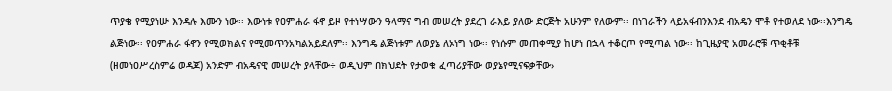ጥያቄ የሚያነሡ እንዳሉ እሙን ነው፡፡ እውነቱ የዐምሐራ ፋኖ ይዞ የተነሣውን ዓላማና ግብ መሠረት ያደረገ ራእይ ያለው ድርጅት አሁንም የለውም፡፡ በነገራችን ላይአፋብንእንደ ብአዴን ሞቶ የተወለደ ነው፡፡እንግዴ ልጅነው፡፡ የዐምሐራ ፋኖን የሚወክልና የሚመጥንአካልአይደለም፡፡ እንግዴ ልጅነቱም ለወያኔ ለኦነግ ነው፡፡ የነሱም መጠቀሚያ ከሆነ በኋላ ተቆርጦ የሚጣል ነው፡፡ ከጊዜያዊ አመራሮቹ ጥቂቶቹ (ዘመነዐሥረስምሬ ወዳጆ) አንድም ብአዴናዊ መሠረት ያላቸው÷ ወዲህም በክህደት የታወቁ ፈጣሪያቸው ወያኔየሚናፍቃቸው›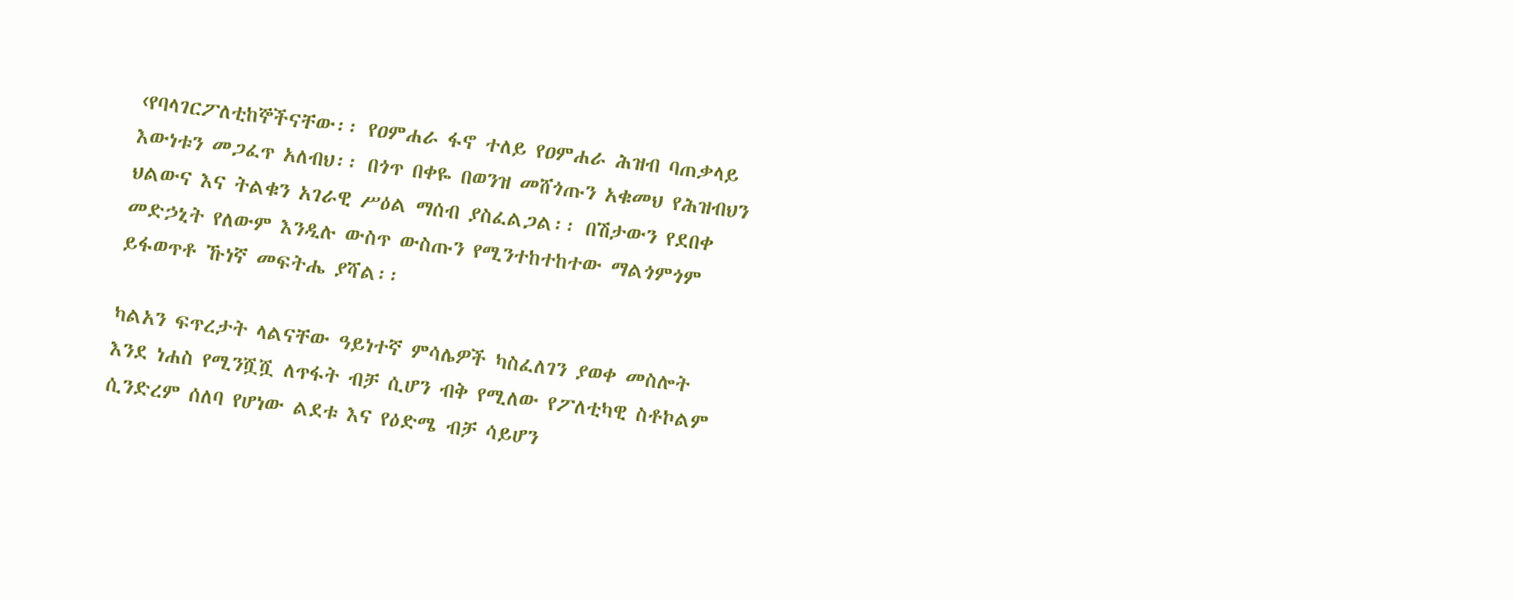‹የባላገርፖለቲከኞችናቸው፡፡ የዐምሐራ ፋኖ ተለይ የዐምሐራ ሕዝብ ባጠቃላይ እውነቱን መጋፈጥ አለብህ፡፡ በጎጥ በቀዬ በወንዝ መሸጎጡን አቁመህ የሕዝብህን ህልውና እና ትልቁን አገራዊ ሥዕል ማሰብ ያስፈልጋል፡፡ በሽታውን የደበቀ መድኃኒት የለውም እንዲሉ ውስጥ ውስጡን የሚንተከተከተው ማልጎምጎም ይፋወጥቶ ኹነኛ መፍትሔ ያሻል፡፡

ካልአን ፍጥረታት ላልናቸው ዓይነተኛ ምሳሌዎች ካስፈለገን ያወቀ መስሎት እንደ ነሐስ የሚንሿሿ ለጥፋት ብቻ ሲሆን ብቅ የሚለው የፖለቲካዊ ስቶኮልም ሲንድረም ሰለባ የሆነው ልደቱ እና የዕድሜ ብቻ ሳይሆን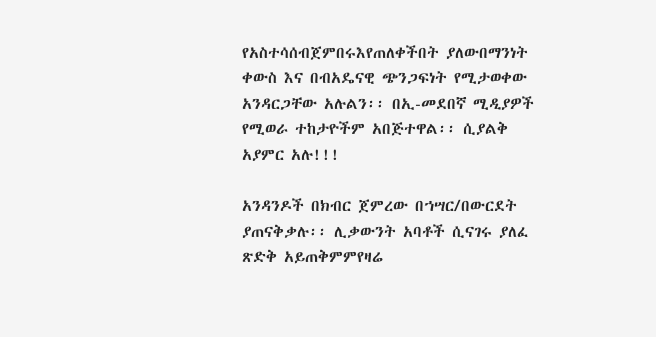የአስተሳሰብጀምበሩእየጠለቀችበት ያለውበማንነት ቀውስ እና በብአዴናዊ ጭንጋፍነት የሚታወቀው አንዳርጋቸው አሉልን፡፡ በኢ-መደበኛ ሚዲያዎች የሚወራ ተከታዮችም አበጅተዋል፡፡ ሲያልቅ አያምር አሉ!!!

አንዳንዶች በክብር ጀምረው በኀሣር/በውርደት ያጠናቅቃሉ፡፡ ሊቃውንት አባቶች ሲናገሩ ያለፈ ጽድቅ አይጠቅምምየዛሬ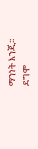ማንነት እንጂ፡፡ ደግሞ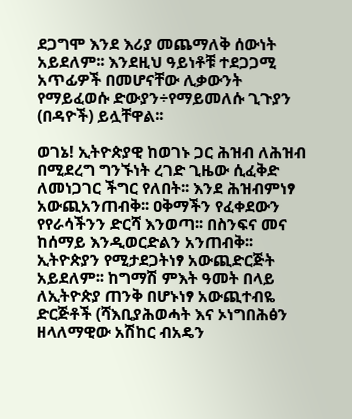ደጋግሞ እንደ እሪያ መጨማለቅ ሰውነት አይደለም፡፡ እንደዚህ ዓይነቶቹ ተደጋጋሚ አጥፊዎች በመሆናቸው ሊቃውንት የማይፈወሱ ድውያን÷የማይመለሱ ጊጉያን (በዳዮች) ይሏቸዋል፡፡

ወገኔ! ኢትዮጵያዊ ከወገኑ ጋር ሕዝብ ለሕዝብ በሚደረግ ግንኙነት ረገድ ጊዜው ሲፈቅድ ለመነጋገር ችግር የለበት፡፡ እንደ ሕዝብምነፃ አውጪአንጠብቅ፡፡ ዐቅማችን የፈቀደውን የየራሳችንን ድርሻ እንወጣ፡፡ በስንፍና መና ከሰማይ እንዲወርድልን አንጠብቅ፡፡ ኢትዮጵያን የሚታደጋትነፃ አውጪድርጅት አይደለም፡፡ ከግማሽ ምእት ዓመት በላይ ለኢትዮጵያ ጠንቅ በሆኑነፃ አውጪተብዬ ድርጅቶች (ሻእቢያሕወሓት እና ኦነግበሕፅን ዘላለማዊው አሽከር ብአዴን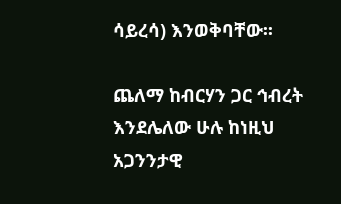ሳይረሳ) እንወቅባቸው፡፡

ጨለማ ከብርሃን ጋር ኅብረት እንደሌለው ሁሉ ከነዚህ አጋንንታዊ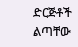ድርጅቶች ልጣቸው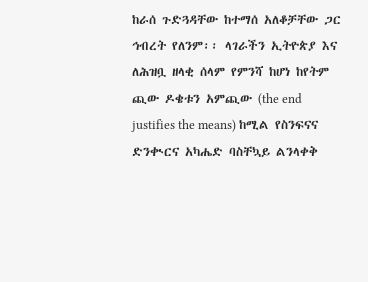ከራሰ ጉድጓዳቸው ከተማሰ አለቆቻቸው ጋር ኅብረት የለንም፡፡ ላገራችን ኢትዮጵያ እና ለሕዝቧ ዘላቂ ሰላም የምንሻ ከሆነ ከየትም ጪው ዶቄቱን አምጪው (the end justifies the means) ከሚል የስንፍናና ድንቊርና አካሔድ ባስቸኳይ ልንላቀቅ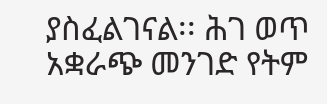ያስፈልገናል፡፡ ሕገ ወጥ አቋራጭ መንገድ የትም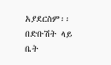አያደርስም፡፡ በድቡሽት ላይ ቤት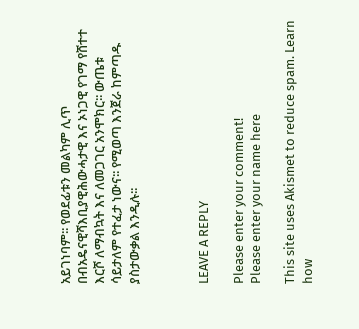አይገነባም፡፡ የወደፊቱን መልካም ሊጥ በብአዴናዊሻእቢያዊሕውሓታዊ እና ኦነጋዊ የገማ የሸተተ እርሾ ለማብኳት እና ለመጋገር አንሞክር፡፡ ውጤቱ ሳይታለም የተፈታ ነውና፡፡ የሚወጣ እንጀራ ከምጣዱ ያስታውቃል እንዲሉ፡፡



LEAVE A REPLY

Please enter your comment!
Please enter your name here

This site uses Akismet to reduce spam. Learn how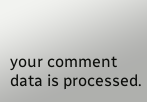your comment data is processed.